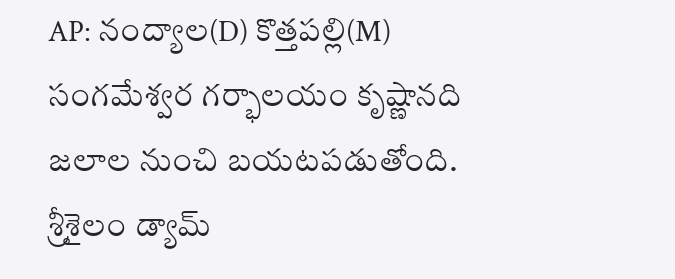AP: నంద్యాల(D) కొత్తపల్లి(M) సంగమేశ్వర గర్భాలయం కృష్ణానది జలాల నుంచి బయటపడుతోంది. శ్రీశైలం డ్యామ్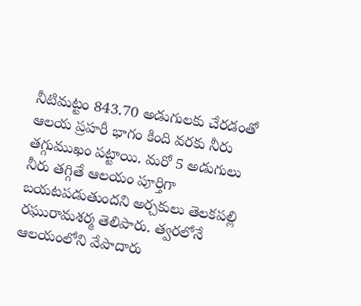నీటిమట్టం 843.70 అడుగులకు చేరడంతో ఆలయ ప్రహరీ భాగం కింది వరకు నీరు తగ్గుముఖం పట్టాయి. మరో 5 అడుగులు నీరు తగ్గితే ఆలయం పూర్తిగా బయటపడుతుందని అర్చకులు తెలకపల్లి రఘురామశర్మ తెలిపారు. త్వరలోనే ఆలయంలోని వేపాదారు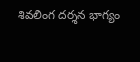శివలింగ దర్శన భాగ్యం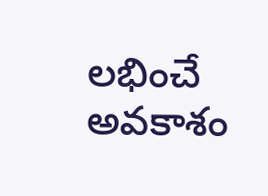లభించే అవకాశం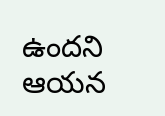ఉందని ఆయన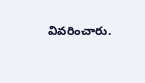వివరించారు.